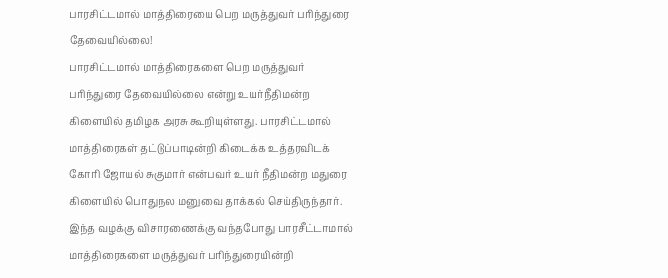பாரசிட்டமால் மாத்திரையை பெற மருத்துவர் பரிந்துரை தேவையில்லை!
பாரசிட்டமால் மாத்திரைகளை பெற மருத்துவர் பரிந்துரை தேவையில்லை என்று உயர்நீதிமன்ற கிளையில் தமிழக அரசு கூறியுள்ளது. பாரசிட்டமால் மாத்திரைகள் தட்டுப்பாடின்றி கிடைக்க உத்தரவிடக் கோரி ஜோயல் சுகுமார் என்பவர் உயர் நீதிமன்ற மதுரை கிளையில் பொதுநல மனுவை தாக்கல் செய்திருந்தார்.
இந்த வழக்கு விசாரணைக்கு வந்தபோது பாரசீட்டாமால் மாத்திரைகளை மருத்துவர் பரிந்துரையின்றி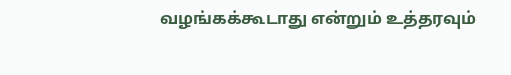வழங்கக்கூடாது என்றும் உத்தரவும்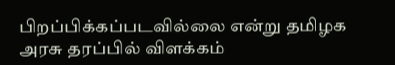பிறப்பிக்கப்படவில்லை என்று தமிழக அரசு தரப்பில் விளக்கம்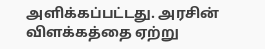அளிக்கப்பட்டது. அரசின் விளக்கத்தை ஏற்று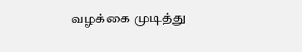வழக்கை முடித்து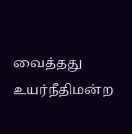வைத்தது உயர்நீதிமன்ற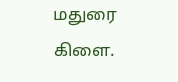மதுரை கிளை.